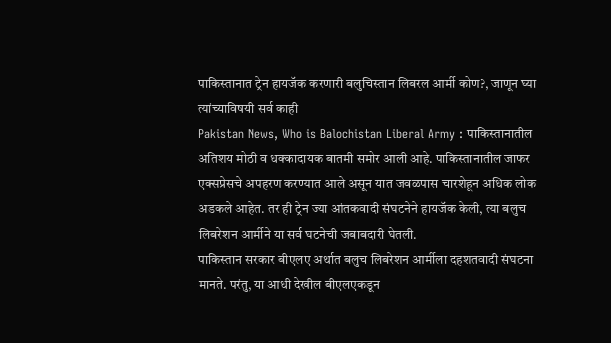पाकिस्तानात ट्रेन हायजॅक करणारी बलुचिस्तान लिबरल आर्मी कोण?, जाणून घ्या त्यांच्याविषयी सर्व काही
Pakistan News, Who is Balochistan Liberal Army : पाकिस्तानातील अतिशय मोठी व धक्कादायक बातमी समोर आली आहे. पाकिस्तानातील जाफर एक्सप्रेसचे अपहरण करण्यात आले असून यात जवळपास चारशेहून अधिक लोक अडकले आहेत. तर ही ट्रेन ज्या आंतकवादी संघटनेने हायजॅक केली, त्या बलुच लिबरेशन आर्मीने या सर्व घटनेची जबाबदारी घेतली.
पाकिस्तान सरकार बीएलए अर्थात बलुच लिबरेशन आर्मीला दहशतवादी संघटना मानते. परंतु, या आधी देखील बीएलएकडून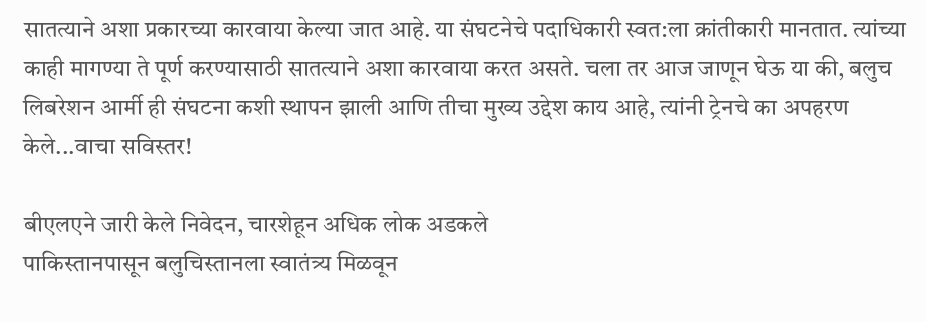सातत्याने अशा प्रकारच्या कारवाया केल्या जात आहे. या संघटनेचे पदाधिकारी स्वत:ला क्रांतीकारी मानतात. त्यांच्या काही मागण्या ते पूर्ण करण्यासाठी सातत्याने अशा कारवाया करत असते. चला तर आज जाणून घेऊ या की, बलुच लिबरेशन आर्मी ही संघटना कशी स्थापन झाली आणि तीचा मुख्य उद्देश काय आहे, त्यांनी ट्रेनचे का अपहरण केले...वाचा सविस्तर!

बीएलएने जारी केले निवेदन, चारशेहून अधिक लोक अडकले
पाकिस्तानपासून बलुचिस्तानला स्वातंत्र्य मिळवून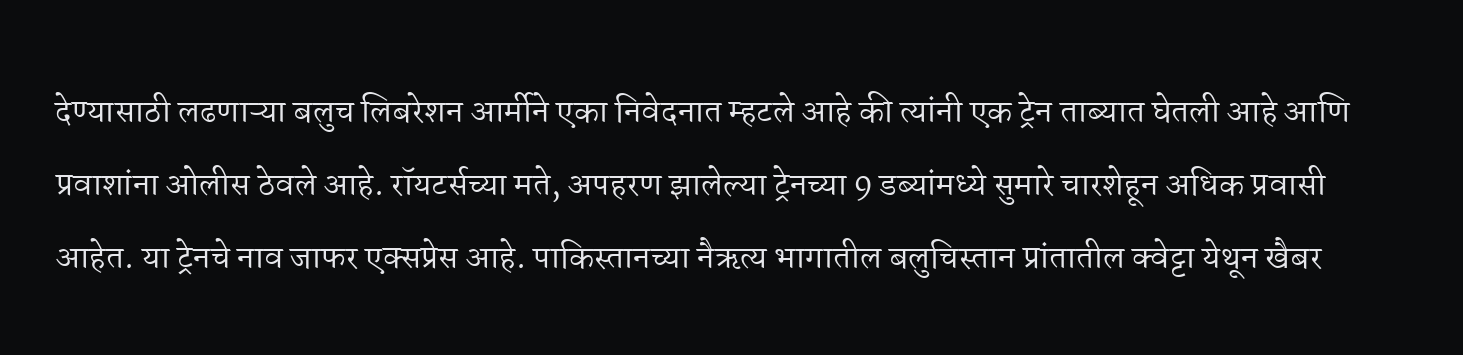देण्यासाठी लढणाऱ्या बलुच लिबरेशन आर्मीने एका निवेदनात म्हटले आहे की त्यांनी एक ट्रेन ताब्यात घेतली आहे आणि प्रवाशांना ओलीस ठेवले आहे. रॉयटर्सच्या मते, अपहरण झालेल्या ट्रेनच्या 9 डब्यांमध्ये सुमारे चारशेहून अधिक प्रवासी आहेत. या ट्रेनचे नाव जाफर एक्सप्रेस आहे. पाकिस्तानच्या नैऋत्य भागातील बलुचिस्तान प्रांतातील क्वेट्टा येथून खैबर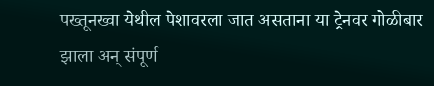पख्तूनख्वा येथील पेशावरला जात असताना या ट्रेनवर गोळीबार झाला अन् संपूर्ण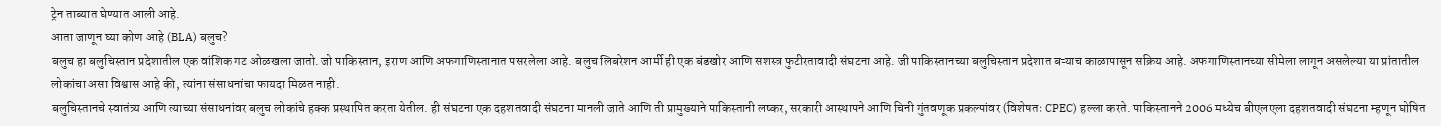ट्रेन ताब्यात घेण्यात आली आहे.
आता जाणून घ्या कोण आहे (BLA) बलुच?
बलुच हा बलुचिस्तान प्रदेशातील एक वांशिक गट ओळखला जातो. जो पाकिस्तान, इराण आणि अफगाणिस्तानात पसरलेला आहे. बलुच लिबरेशन आर्मी ही एक बंडखोर आणि सशस्त्र फुटीरतावादी संघटना आहे. जी पाकिस्तानच्या बलुचिस्तान प्रदेशात बऱ्याच काळापासून सक्रिय आहे. अफगाणिस्तानच्या सीमेला लागून असलेल्या या प्रांतातील लोकांचा असा विश्वास आहे की, त्यांना संसाधनांचा फायदा मिळत नाही.
बलुचिस्तानचे स्वातंत्र्य आणि त्याच्या संसाधनांवर बलुच लोकांचे हक्क प्रस्थापित करता येतील. ही संघटना एक दहशतवादी संघटना मानली जाते आणि ती प्रामुख्याने पाकिस्तानी लष्कर, सरकारी आस्थापने आणि चिनी गुंतवणूक प्रकल्पांवर (विशेषतः CPEC) हल्ला करते. पाकिस्तानने 2006 मध्येच बीएलएला दहशतवादी संघटना म्हणून घोषित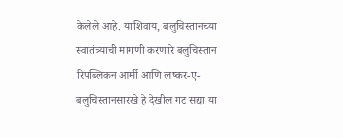केलेले आहे. याशिवाय, बलुचिस्तानच्या स्वातंत्र्याची मागणी करणारे बलुचिस्तान रिपब्लिकन आर्मी आणि लष्कर-ए-बलुचिस्तानसारखे हे देखील गट सद्या या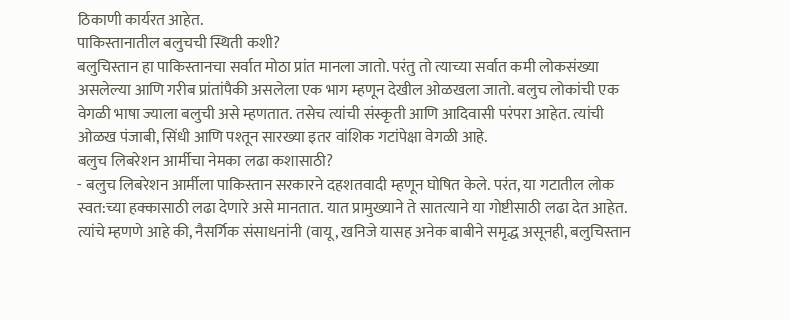ठिकाणी कार्यरत आहेत.
पाकिस्तानातील बलुचची स्थिती कशी?
बलुचिस्तान हा पाकिस्तानचा सर्वात मोठा प्रांत मानला जातो. परंतु तो त्याच्या सर्वात कमी लोकसंख्या असलेल्या आणि गरीब प्रांतांपैकी असलेला एक भाग म्हणून देखील ओळखला जातो. बलुच लोकांची एक वेगळी भाषा ज्याला बलुची असे म्हणतात. तसेच त्यांची संस्कृती आणि आदिवासी परंपरा आहेत. त्यांची ओळख पंजाबी, सिंधी आणि पश्तून सारख्या इतर वांशिक गटांपेक्षा वेगळी आहे.
बलुच लिबरेशन आर्मीचा नेमका लढा कशासाठी?
- बलुच लिबरेशन आर्मीला पाकिस्तान सरकारने दहशतवादी म्हणून घोषित केले. परंत, या गटातील लोक स्वत:च्या हक्कासाठी लढा देणारे असे मानतात. यात प्रामुख्याने ते सातत्याने या गोष्टीसाठी लढा देत आहेत. त्यांचे म्हणणे आहे की, नैसर्गिक संसाधनांनी (वायू, खनिजे यासह अनेक बाबीने समृद्ध असूनही, बलुचिस्तान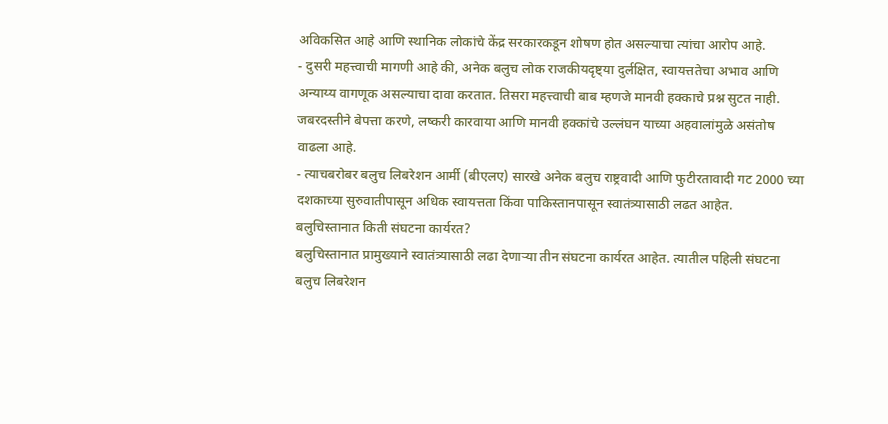अविकसित आहे आणि स्थानिक लोकांचे केंद्र सरकारकडून शोषण होत असल्याचा त्यांचा आरोप आहे.
- दुसरी महत्त्वाची मागणी आहे की, अनेक बलुच लोक राजकीयदृष्ट्या दुर्लक्षित, स्वायत्ततेचा अभाव आणि अन्याय्य वागणूक असल्याचा दावा करतात. तिसरा महत्त्वाची बाब म्हणजे मानवी हक्काचे प्रश्न सुटत नाही. जबरदस्तीने बेपत्ता करणे, लष्करी कारवाया आणि मानवी हक्कांचे उल्लंघन याच्या अहवालांमुळे असंतोष वाढला आहे.
- त्याचबरोबर बलुच लिबरेशन आर्मी (बीएलए) सारखे अनेक बलुच राष्ट्रवादी आणि फुटीरतावादी गट 2000 च्या दशकाच्या सुरुवातीपासून अधिक स्वायत्तता किंवा पाकिस्तानपासून स्वातंत्र्यासाठी लढत आहेत.
बलुचिस्तानात किती संघटना कार्यरत?
बलुचिस्तानात प्रामुख्याने स्वातंत्र्यासाठी लढा देणाऱ्या तीन संघटना कार्यरत आहेत. त्यातील पहिली संघटना बलुच लिबरेशन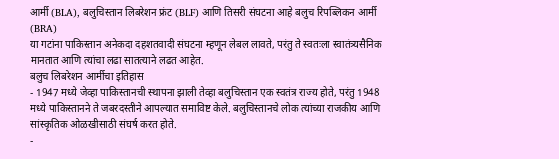आर्मी (BLA), बलुचिस्तान लिबरेशन फ्रंट (BLF) आणि तिसरी संघटना आहे बलुच रिपब्लिकन आर्मी (BRA)
या गटांना पाकिस्तान अनेकदा दहशतवादी संघटना म्हणून लेबल लावते, परंतु ते स्वतःला स्वातंत्र्यसैनिक मानतात आणि त्यांचा लढा सातत्याने लढत आहेत.
बलुच लिबरेशन आर्मीचा इतिहास
- 1947 मध्ये जेव्हा पाकिस्तानची स्थापना झाली तेव्हा बलुचिस्तान एक स्वतंत्र राज्य होते, परंतु 1948 मध्ये पाकिस्तानने ते जबरदस्तीने आपल्यात समाविष्ट केले. बलुचिस्तानचे लोक त्यांच्या राजकीय आणि सांस्कृतिक ओळखीसाठी संघर्ष करत होते.
-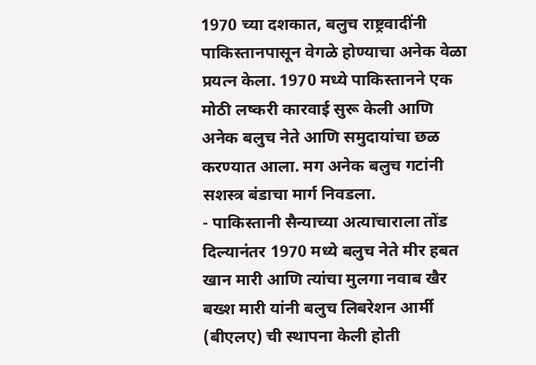1970 च्या दशकात, बलुच राष्ट्रवादींनी पाकिस्तानपासून वेगळे होण्याचा अनेक वेळा प्रयत्न केला. 1970 मध्ये पाकिस्तानने एक मोठी लष्करी कारवाई सुरू केली आणि अनेक बलुच नेते आणि समुदायांचा छळ करण्यात आला. मग अनेक बलुच गटांनी सशस्त्र बंडाचा मार्ग निवडला.
- पाकिस्तानी सैन्याच्या अत्याचाराला तोंड दिल्यानंतर 1970 मध्ये बलुच नेते मीर हबत खान मारी आणि त्यांचा मुलगा नवाब खैर बख्श मारी यांनी बलुच लिबरेशन आर्मी (बीएलए) ची स्थापना केली होती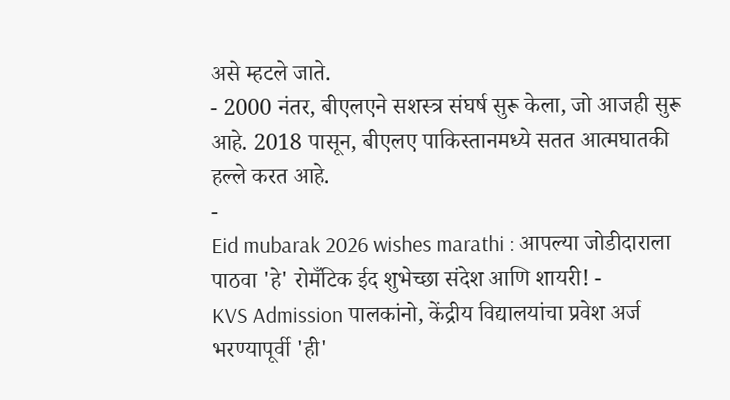असे म्हटले जाते.
- 2000 नंतर, बीएलएने सशस्त्र संघर्ष सुरू केला, जो आजही सुरू आहे. 2018 पासून, बीएलए पाकिस्तानमध्ये सतत आत्मघातकी हल्ले करत आहे.
-
Eid mubarak 2026 wishes marathi : आपल्या जोडीदाराला पाठवा 'हे' रोमँटिक ईद शुभेच्छा संदेश आणि शायरी! -
KVS Admission पालकांनो, केंद्रीय विद्यालयांचा प्रवेश अर्ज भरण्यापूर्वी 'ही'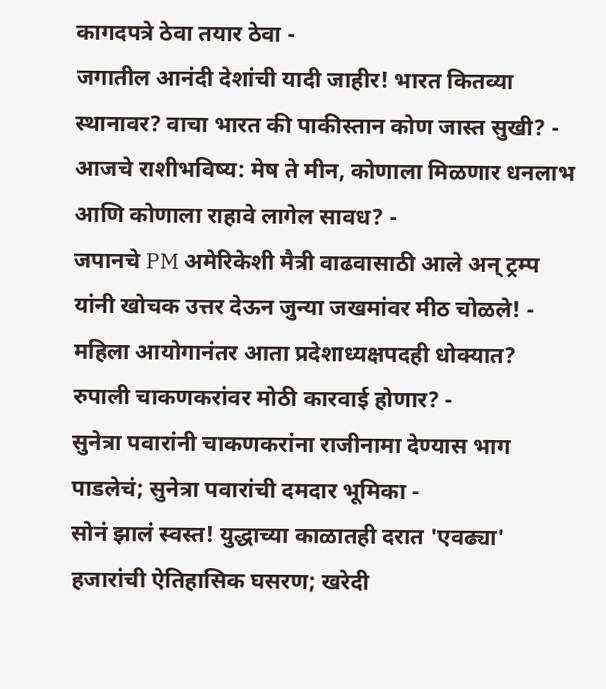कागदपत्रे ठेवा तयार ठेवा -
जगातील आनंदी देशांची यादी जाहीर! भारत कितव्या स्थानावर? वाचा भारत की पाकीस्तान कोण जास्त सुखी? -
आजचे राशीभविष्य: मेष ते मीन, कोणाला मिळणार धनलाभ आणि कोणाला राहावे लागेल सावध? -
जपानचे PM अमेरिकेशी मैत्री वाढवासाठी आले अन् ट्रम्प यांनी खोचक उत्तर देऊन जुन्या जखमांवर मीठ चोळले! -
महिला आयोगानंतर आता प्रदेशाध्यक्षपदही धोक्यात? रुपाली चाकणकरांवर मोठी कारवाई होणार? -
सुनेत्रा पवारांनी चाकणकरांना राजीनामा देण्यास भाग पाडलेचं; सुनेत्रा पवारांची दमदार भूमिका -
सोनं झालं स्वस्त! युद्धाच्या काळातही दरात 'एवढ्या' हजारांची ऐतिहासिक घसरण; खरेदी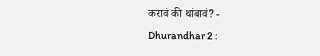करावं की थांबावं? -
Dhurandhar 2 :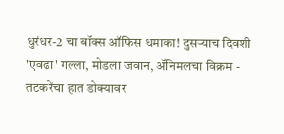धुरंधर-2 चा बॉक्स ऑफिस धमाका! दुसऱ्याच दिवशी 'एवढा' गल्ला, मोडला जवान, ॲनिमलचा विक्रम -
तटकरेंचा हात डोक्यावर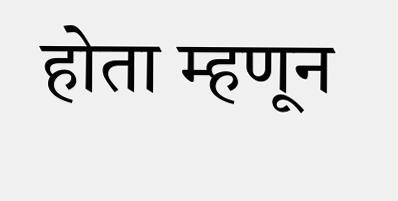होता म्हणून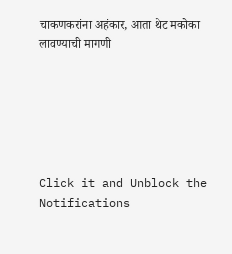चाकणकरांना अहंकार, आता थेट मकोका लावण्याची मागणी






Click it and Unblock the Notifications